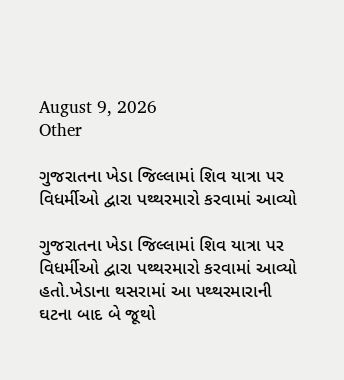August 9, 2026
Other

ગુજરાતના ખેડા જિલ્લામાં શિવ યાત્રા પર વિધર્મીઓ દ્વારા પથ્‍થરમારો કરવામાં આવ્‍યો

ગુજરાતના ખેડા જિલ્લામાં શિવ યાત્રા પર વિધર્મીઓ દ્વારા પથ્‍થરમારો કરવામાં આવ્‍યો હતો.ખેડાના થસરામાં આ પથ્‍થરમારાની ઘટના બાદ બે જૂથો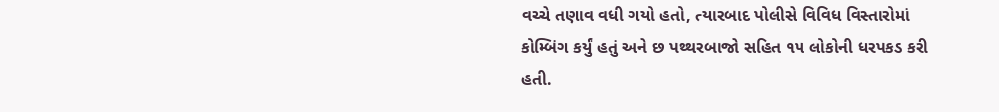વચ્‍ચે તણાવ વધી ગયો હતો, ત્‍યારબાદ પોલીસે વિવિધ વિસ્‍તારોમાં કોમ્‍બિંગ કર્યું હતું અને છ પથ્‍થરબાજો સહિત ૧૫ લોકોની ધરપકડ કરી હતી.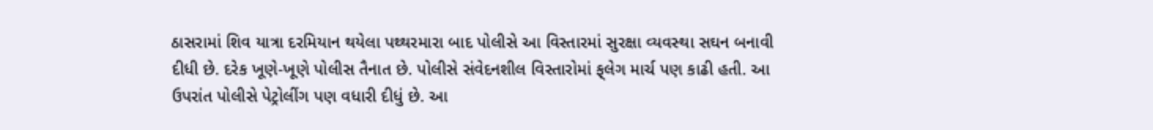ઠાસરામાં શિવ યાત્રા દરમિયાન થયેલા પથ્‍થરમારા બાદ પોલીસે આ વિસ્‍તારમાં સુરક્ષા વ્‍યવસ્‍થા સઘન બનાવી દીધી છે. દરેક ખૂણે-ખૂણે પોલીસ તૈનાત છે. પોલીસે સંવેદનશીલ વિસ્‍તારોમાં ફ્‌લેગ માર્ચ પણ કાઢી હતી. આ ઉપરાંત પોલીસે પેટ્રોલીંગ પણ વધારી દીધું છે. આ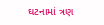ઘટનામાં ત્રણ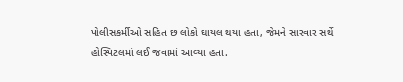પોલીસકર્મીઓ સહિત છ લોકો ઘાયલ થયા હતા, જેમને સારવાર સર્થે હોસ્‍પિટલમાં લઈ જવામાં આવ્‍યા હતા.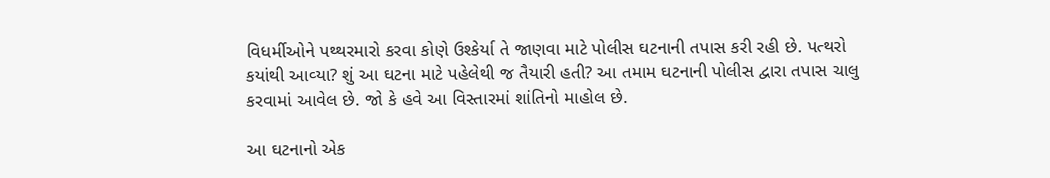વિધર્મીઓને પથ્‍થરમારો કરવા કોણે ઉશ્‍કેર્યા તે જાણવા માટે પોલીસ ઘટનાની તપાસ કરી રહી છે. પત્‍થરો કયાંથી આવ્‍યા? શું આ ઘટના માટે પહેલેથી જ તૈયારી હતી? આ તમામ ઘટનાની પોલીસ દ્વારા તપાસ ચાલુ કરવામાં આવેલ છે. જો કે હવે આ વિસ્‍તારમાં શાંતિનો માહોલ છે.

આ ઘટનાનો એક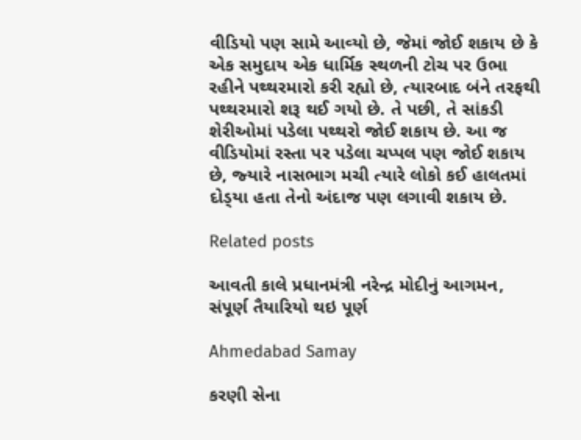વીડિયો પણ સામે આવ્‍યો છે, જેમાં જોઈ શકાય છે કે એક સમુદાય એક ધાર્મિક સ્‍થળની ટોચ પર ઉભા રહીને પથ્‍થરમારો કરી રહ્યો છે, ત્‍યારબાદ બંને તરફથી પથ્‍થરમારો શરૂ થઈ ગયો છે. તે પછી, તે સાંકડી શેરીઓમાં પડેલા પથ્‍થરો જોઈ શકાય છે. આ જ વીડિયોમાં રસ્‍તા પર પડેલા ચપ્‍પલ પણ જોઈ શકાય છે, જ્‍યારે નાસભાગ મચી ત્‍યારે લોકો કઈ હાલતમાં દોડ્‍યા હતા તેનો અંદાજ પણ લગાવી શકાય છે.

Related posts

આવતી કાલે પ્રધાનમંત્રી નરેન્દ્ર મોદીનું આગમન, સંપૂર્ણ તૈયારિયો થઇ પૂર્ણ

Ahmedabad Samay

કરણી સેના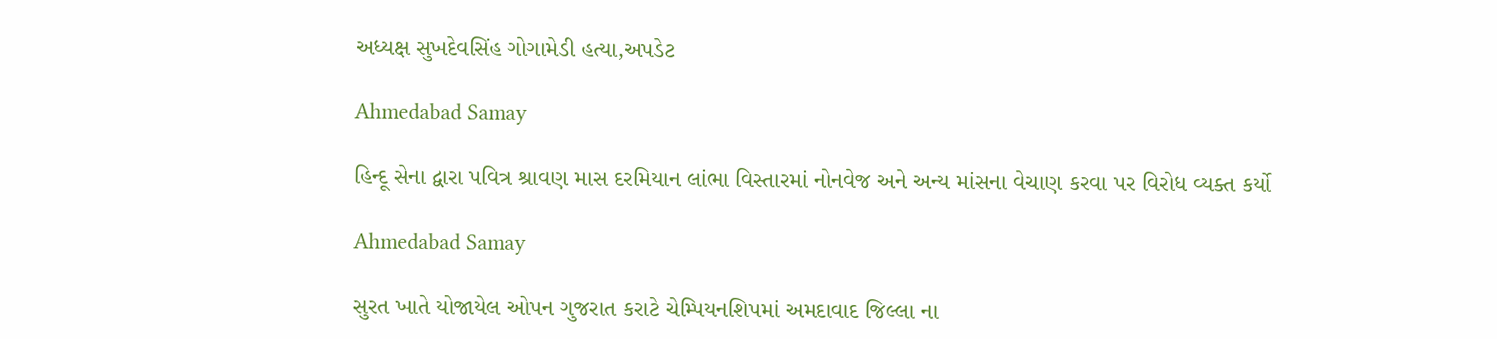અધ્યક્ષ સુખદેવસિંહ ગોગામેડી હત્યા,અપડેટ

Ahmedabad Samay

હિન્દૂ સેના દ્વારા પવિત્ર શ્રાવણ માસ દરમિયાન લાંભા વિસ્તારમાં નોનવેજ અને અન્ય માંસના વેચાણ કરવા પર વિરોધ વ્યક્ત કર્યો

Ahmedabad Samay

સુરત ખાતે યોજાયેલ ઓપન ગુજરાત કરાટે ચેમ્પિયનશિપમાં અમદાવાદ જિલ્લા ના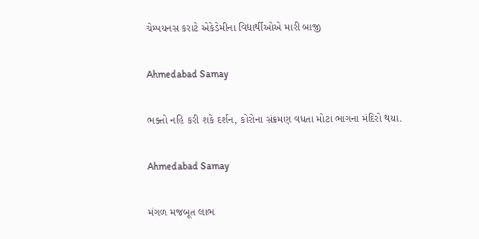ચેમ્પયનસ કરાટે એકેડેમીના વિદ્યાર્થીઓએ મારી બાજી

Ahmedabad Samay

ભક્તો નહિ કરી શકે દર્શન, કોરોના સંક્રમણ વધતા મોટા ભાગના મંદિરો થયા.

Ahmedabad Samay

મંગળ મજબૂત લાભ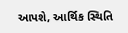આપશે, આર્થિક સ્થિતિ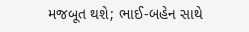મજબૂત થશે; ભાઈ-બહેન સાથે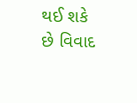થઈ શકે છે વિવાદ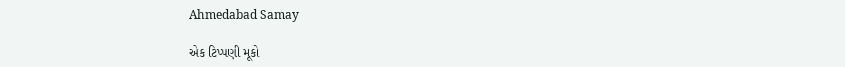Ahmedabad Samay

એક ટિપ્પણી મૂકો